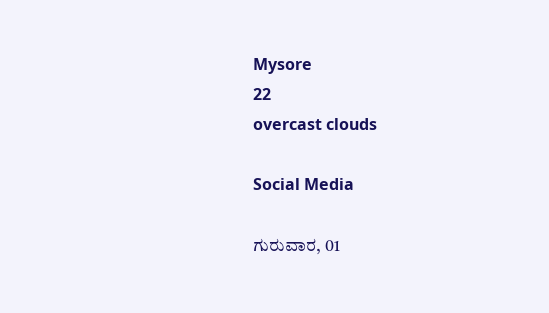Mysore
22
overcast clouds

Social Media

ಗುರುವಾರ, 01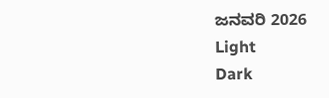ಜನವರಿ 2026
Light
Dark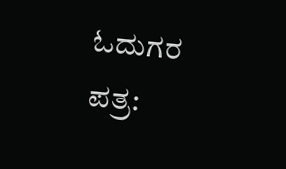ಓದುಗರ ಪತ್ರ: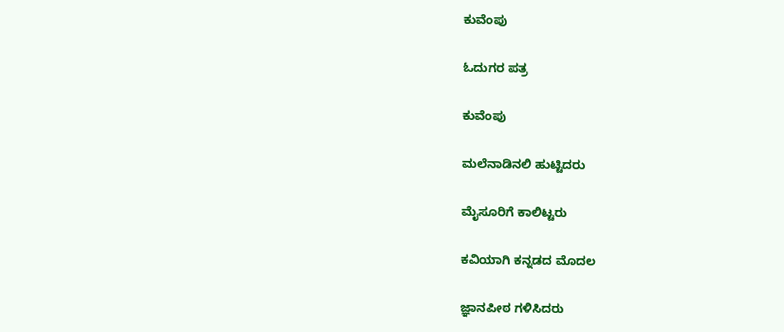ಕುವೆಂಪು

ಓದುಗರ ಪತ್ರ

ಕುವೆಂಪು

ಮಲೆನಾಡಿನಲಿ ಹುಟ್ಟಿದರು

ಮೈಸೂರಿಗೆ ಕಾಲಿಟ್ಟರು

ಕವಿಯಾಗಿ ಕನ್ನಡದ ಮೊದಲ

ಜ್ಞಾನಪೀಠ ಗಳಿಸಿದರು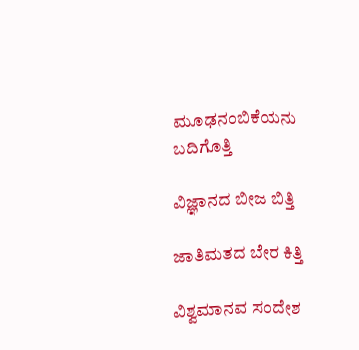ಮೂಢನಂಬಿಕೆಯನು ಬದಿಗೊತ್ತಿ

ವಿಜ್ಞಾನದ ಬೀಜ ಬಿತ್ತಿ

ಜಾತಿಮತದ ಬೇರ ಕಿತ್ತಿ

ವಿಶ್ವಮಾನವ ಸಂದೇಶ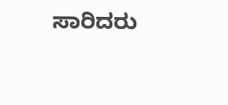ಸಾರಿದರು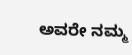ಅವರೇ ನಮ್ಮ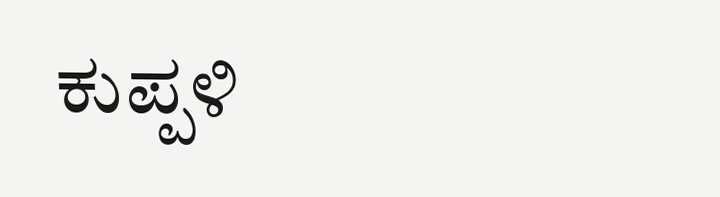ಕುಪ್ಪಳಿ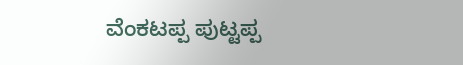ವೆಂಕಟಪ್ಪ ಪುಟ್ಟಪ್ಪ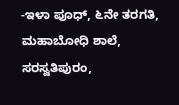-ಇಳಾ ಪೂಧ್, ೬ನೇ ತರಗತಿ, ಮಹಾಬೋಧಿ ಶಾಲೆ, ಸರಸ್ವತಿಪುರಂ,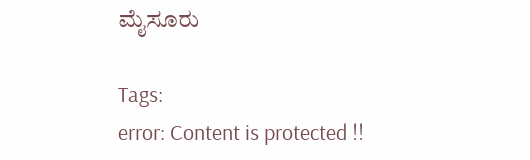ಮೈಸೂರು

Tags:
error: Content is protected !!